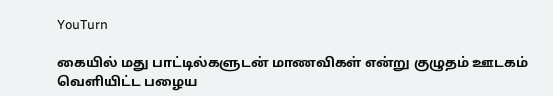YouTurn

கையில் மது பாட்டில்களுடன் மாணவிகள் என்று குழுதம் ஊடகம் வெளியிட்ட பழைய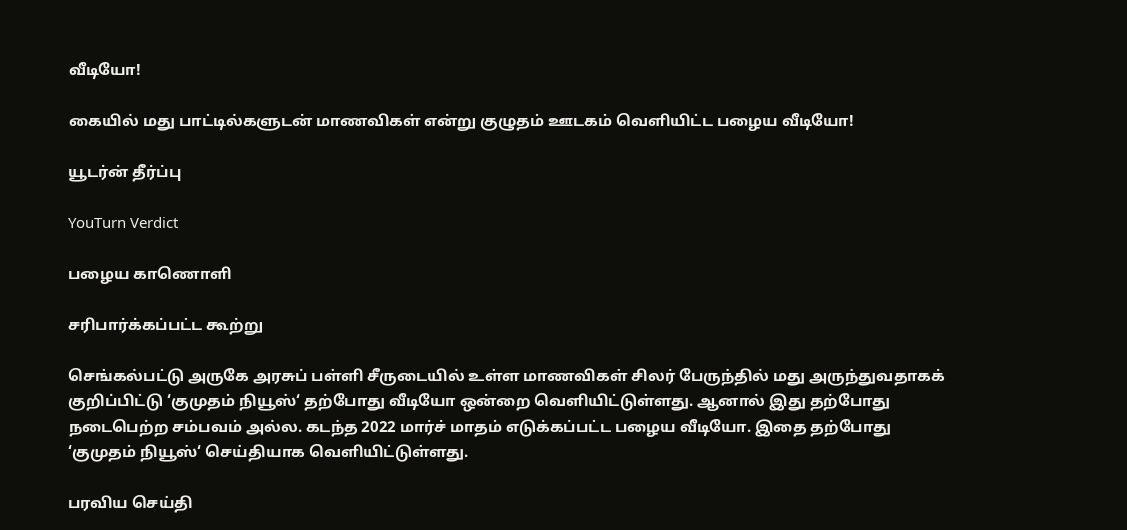வீடியோ!

கையில் மது பாட்டில்களுடன் மாணவிகள் என்று குழுதம் ஊடகம் வெளியிட்ட பழைய வீடியோ!

யூடர்ன் தீர்ப்பு

YouTurn Verdict

பழைய காணொளி

சரிபார்க்கப்பட்ட கூற்று

செங்கல்பட்டு அருகே அரசுப் பள்ளி சீருடையில் உள்ள மாணவிகள் சிலர் பேருந்தில் மது அருந்துவதாகக் குறிப்பிட்டு ‘குமுதம் நியூஸ்‘ தற்போது வீடியோ ஒன்றை வெளியிட்டுள்ளது. ஆனால் இது தற்போது நடைபெற்ற சம்பவம் அல்ல. கடந்த 2022 மார்ச் மாதம் எடுக்கப்பட்ட பழைய வீடியோ. இதை தற்போது ‘குமுதம் நியூஸ்‘ செய்தியாக வெளியிட்டுள்ளது.

பரவிய செய்தி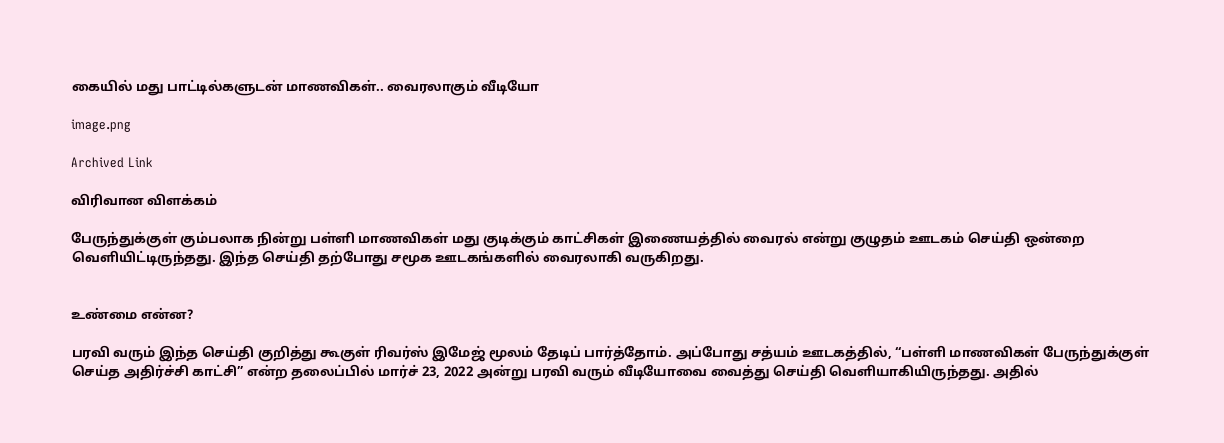கையில் மது பாட்டில்களுடன் மாணவிகள்.. வைரலாகும் வீடியோ

image.png

Archived Link

விரிவான விளக்கம்

பேருந்துக்குள் கும்பலாக நின்று பள்ளி மாணவிகள் மது குடிக்கும் காட்சிகள் இணையத்தில் வைரல் என்று குழுதம் ஊடகம் செய்தி ஒன்றை வெளியிட்டிருந்தது. இந்த செய்தி தற்போது சமூக ஊடகங்களில் வைரலாகி வருகிறது.


உண்மை என்ன?

பரவி வரும் இந்த செய்தி குறித்து கூகுள் ரிவர்ஸ் இமேஜ் மூலம் தேடிப் பார்த்தோம். அப்போது சத்யம் ஊடகத்தில், “பள்ளி மாணவிகள் பேருந்துக்குள் செய்த அதிர்ச்சி காட்சி” என்ற தலைப்பில் மார்ச் 23, 2022 அன்று பரவி வரும் வீடியோவை வைத்து செய்தி வெளியாகியிருந்தது. அதில்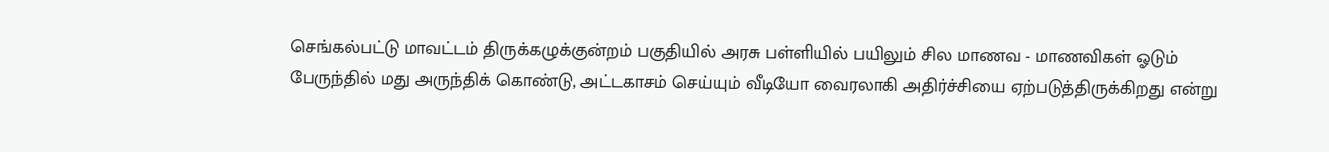செங்கல்பட்டு மாவட்டம் திருக்கழுக்குன்றம் பகுதியில் அரசு பள்ளியில் பயிலும் சில மாணவ - மாணவிகள் ஓடும் பேருந்தில் மது அருந்திக் கொண்டு, அட்டகாசம் செய்யும் வீடியோ வைரலாகி அதிர்ச்சியை ஏற்படுத்திருக்கிறது என்று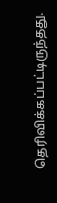தெரிவிக்கப்பட்டிருந்தது.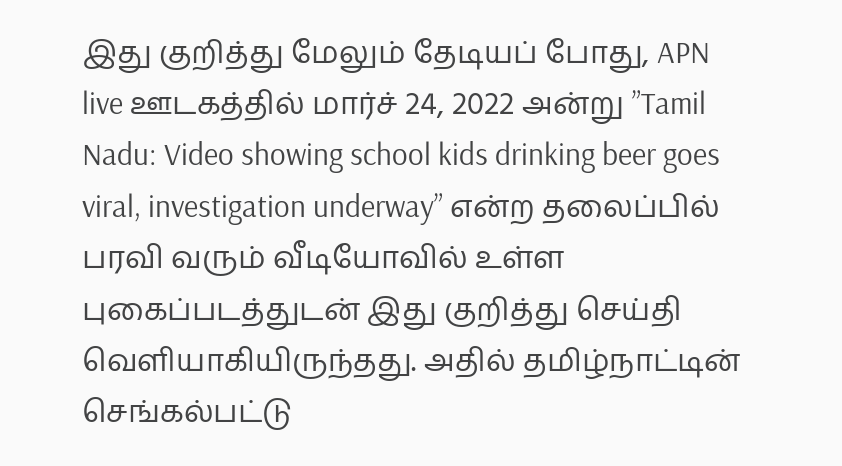இது குறித்து மேலும் தேடியப் போது, APN live ஊடகத்தில் மார்ச் 24, 2022 அன்று ”Tamil Nadu: Video showing school kids drinking beer goes viral, investigation underway” என்ற தலைப்பில் பரவி வரும் வீடியோவில் உள்ள புகைப்படத்துடன் இது குறித்து செய்தி வெளியாகியிருந்தது. அதில் தமிழ்நாட்டின் செங்கல்பட்டு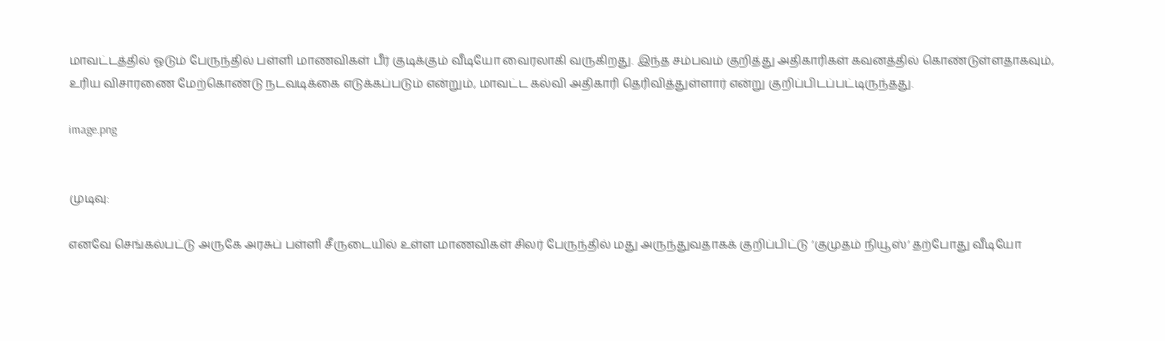மாவட்டத்தில் ஓடும் பேருந்தில் பள்ளி மாணவிகள் பீர் குடிக்கும் வீடியோ வைரலாகி வருகிறது. இந்த சம்பவம் குறித்து அதிகாரிகள் கவனத்தில் கொண்டுள்ளதாகவும், உரிய விசாரணை மேற்கொண்டு நடவடிக்கை எடுக்கப்படும் என்றும், மாவட்ட கல்வி அதிகாரி தெரிவித்துள்ளார் என்று குறிப்பிடப்பட்டிருந்தது.

image.png


முடிவு:

எனவே செங்கல்பட்டு அருகே அரசுப் பள்ளி சீருடையில் உள்ள மாணவிகள் சிலர் பேருந்தில் மது அருந்துவதாகக் குறிப்பிட்டு ‘குமுதம் நியூஸ்‘ தற்போது வீடியோ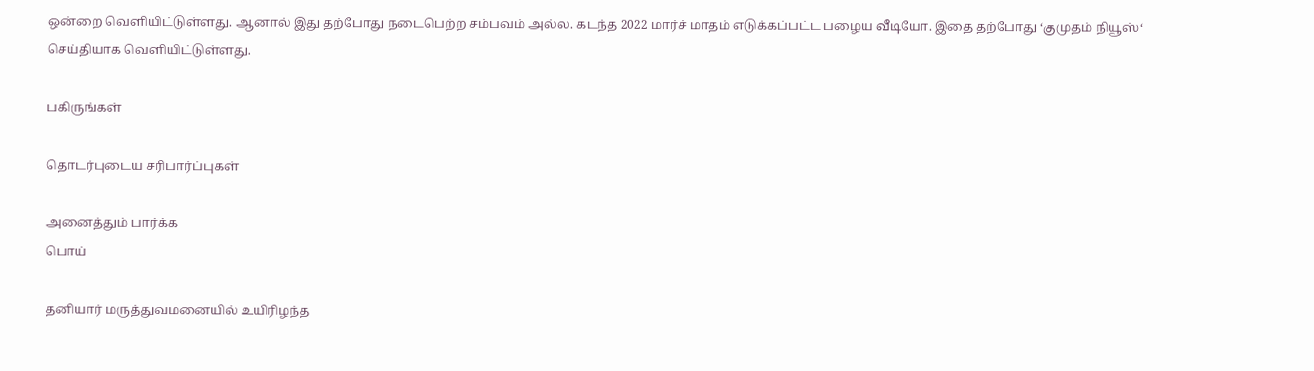ஒன்றை வெளியிட்டுள்ளது. ஆனால் இது தற்போது நடைபெற்ற சம்பவம் அல்ல. கடந்த 2022 மார்ச் மாதம் எடுக்கப்பட்ட பழைய வீடியோ. இதை தற்போது ‘குமுதம் நியூஸ்‘ செய்தியாக வெளியிட்டுள்ளது.

பகிருங்கள்

தொடர்புடைய சரிபார்ப்புகள்

அனைத்தும் பார்க்க
பொய்

தனியார் மருத்துவமனையில் உயிரிழந்த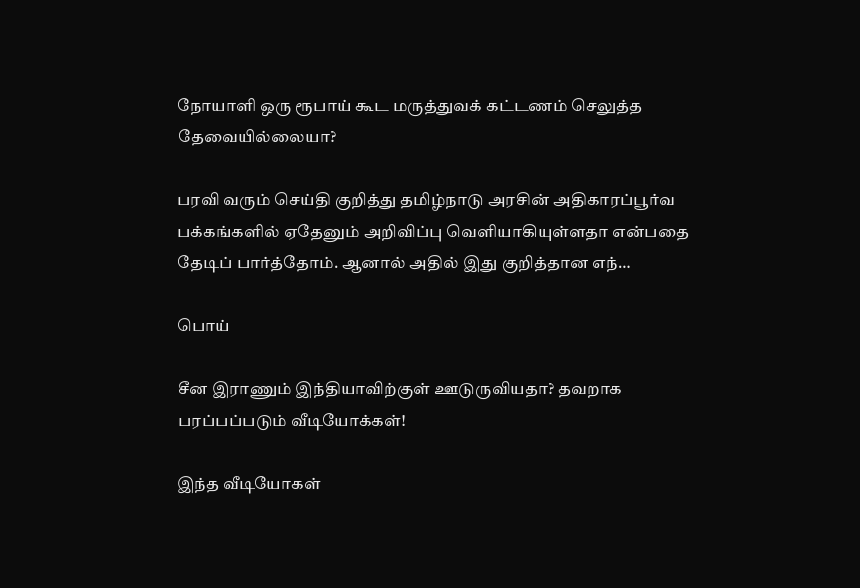நோயாளி ஒரு ரூபாய் கூட மருத்துவக் கட்டணம் செலுத்த தேவையில்லையா?

பரவி வரும் செய்தி குறித்து தமிழ்நாடு அரசின் அதிகாரப்பூர்வ பக்கங்களில் ஏதேனும் அறிவிப்பு வெளியாகியுள்ளதா என்பதை தேடிப் பார்த்தோம். ஆனால் அதில் இது குறித்தான எந்…

பொய்

சீன இராணும் இந்தியாவிற்குள் ஊடுருவியதா? தவறாக பரப்பப்படும் வீடியோக்கள்!

இந்த வீடியோகள்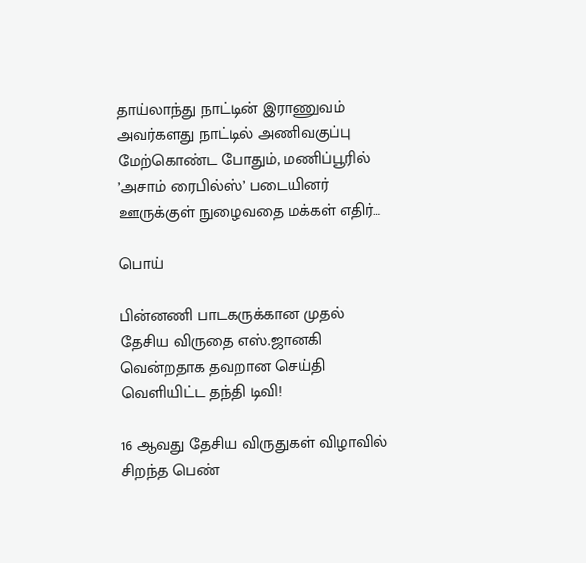தாய்லாந்து நாட்டின் இராணுவம் அவர்களது நாட்டில் அணிவகுப்பு மேற்கொண்ட போதும், மணிப்பூரில் ’அசாம் ரைபில்ஸ்’ படையினர் ஊருக்குள் நுழைவதை மக்கள் எதிர்…

பொய்

பின்னணி பாடகருக்கான முதல் தேசிய விருதை எஸ்.ஜானகி வென்றதாக தவறான செய்தி வெளியிட்ட தந்தி டிவி!

16 ஆவது தேசிய விருதுகள் விழாவில் சிறந்த பெண்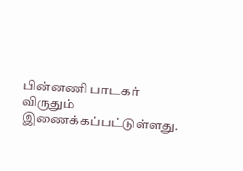பின்னணி பாடகர் விருதும் இணைக்கப்பட்டுள்ளது.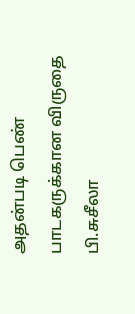அதன்படி பெண் பாடகருக்கான விருதை பி.சுசீலா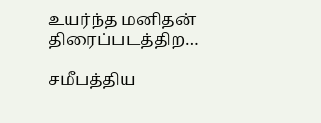உயர்ந்த மனிதன் திரைப்படத்திற…

சமீபத்திய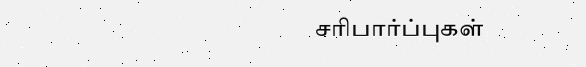சரிபார்ப்புகள்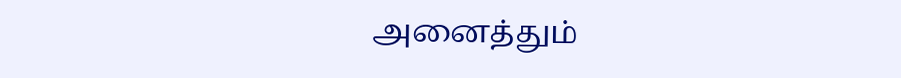அனைத்தும்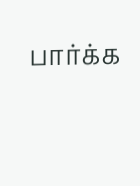பார்க்க